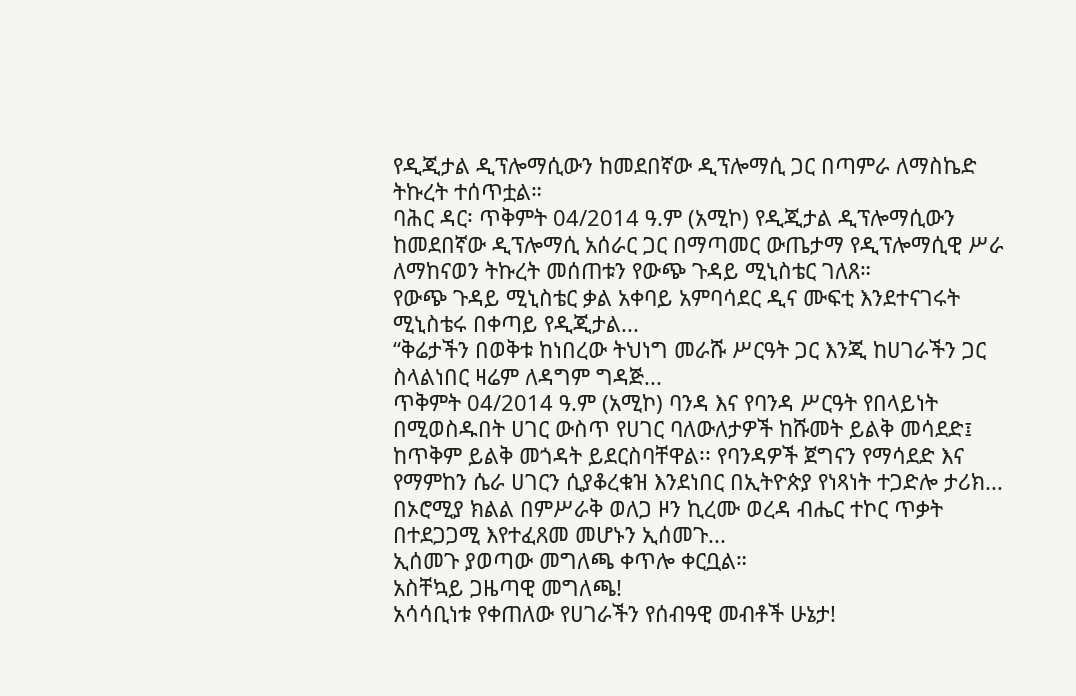የዲጂታል ዲፕሎማሲውን ከመደበኛው ዲፕሎማሲ ጋር በጣምራ ለማስኬድ ትኩረት ተሰጥቷል።
ባሕር ዳር፡ ጥቅምት 04/2014 ዓ.ም (አሚኮ) የዲጂታል ዲፕሎማሲውን ከመደበኛው ዲፕሎማሲ አሰራር ጋር በማጣመር ውጤታማ የዲፕሎማሲዊ ሥራ ለማከናወን ትኩረት መሰጠቱን የውጭ ጉዳይ ሚኒስቴር ገለጸ።
የውጭ ጉዳይ ሚኒስቴር ቃል አቀባይ አምባሳደር ዲና ሙፍቲ እንደተናገሩት ሚኒስቴሩ በቀጣይ የዲጂታል...
“ቅሬታችን በወቅቱ ከነበረው ትህነግ መራሹ ሥርዓት ጋር እንጂ ከሀገራችን ጋር ስላልነበር ዛሬም ለዳግም ግዳጅ...
ጥቅምት 04/2014 ዓ.ም (አሚኮ) ባንዳ እና የባንዳ ሥርዓት የበላይነት በሚወስዱበት ሀገር ውስጥ የሀገር ባለውለታዎች ከሹመት ይልቅ መሳደድ፤ ከጥቅም ይልቅ መጎዳት ይደርስባቸዋል፡፡ የባንዳዎች ጀግናን የማሳደድ እና የማምከን ሴራ ሀገርን ሲያቆረቁዝ እንደነበር በኢትዮጵያ የነጻነት ተጋድሎ ታሪክ...
በኦሮሚያ ክልል በምሥራቅ ወለጋ ዞን ኪረሙ ወረዳ ብሔር ተኮር ጥቃት በተደጋጋሚ እየተፈጸመ መሆኑን ኢሰመጉ...
ኢሰመጉ ያወጣው መግለጫ ቀጥሎ ቀርቧል።
አስቸኳይ ጋዜጣዊ መግለጫ!
አሳሳቢነቱ የቀጠለው የሀገራችን የሰብዓዊ መብቶች ሁኔታ!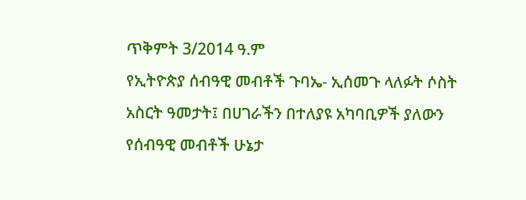ጥቅምት 3/2014 ዓ.ም
የኢትዮጵያ ሰብዓዊ መብቶች ጉባኤ- ኢሰመጉ ላለፉት ሶስት አስርት ዓመታት፤ በሀገራችን በተለያዩ አካባቢዎች ያለውን የሰብዓዊ መብቶች ሁኔታ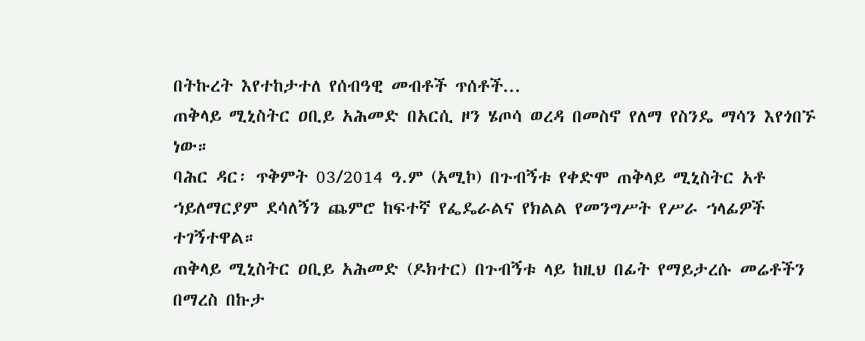በትኩረት እየተከታተለ የሰብዓዊ መብቶች ጥሰቶች...
ጠቅላይ ሚኒስትር ዐቢይ አሕመድ በአርሲ ዞን ሄጦሳ ወረዳ በመስኖ የለማ የስንዴ ማሳን እየጎበኙ ነው።
ባሕር ዳር፡ ጥቅምት 03/2014 ዓ.ም (አሚኮ) በጉብኝቱ የቀድሞ ጠቅላይ ሚኒስትር አቶ ኀይለማርያም ደሳለኝን ጨምሮ ከፍተኛ የፌዴራልና የክልል የመንግሥት የሥራ ኀላፊዎች ተገኝተዋል።
ጠቅላይ ሚኒስትር ዐቢይ አሕመድ (ዶክተር) በጉብኝቱ ላይ ከዚህ በፊት የማይታረሱ መሬቶችን በማረስ በኩታ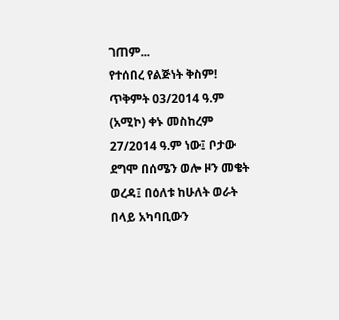ገጠም...
የተሰበረ የልጅነት ቅስም!
ጥቅምት 03/2014 ዓ.ም (አሚኮ) ቀኑ መስከረም 27/2014 ዓ.ም ነው፤ ቦታው ደግሞ በሰሜን ወሎ ዞን መቄት ወረዳ፤ በዕለቱ ከሁለት ወራት በላይ አካባቢውን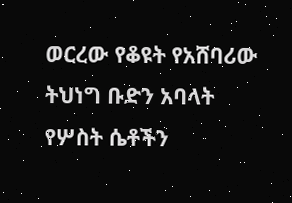ወርረው የቆዩት የአሸባሪው ትህነግ ቡድን አባላት የሦስት ሴቶችን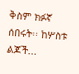ቅስም ክፉኛ ሰበሩት፡፡ ከሦስቱ ልጆች...